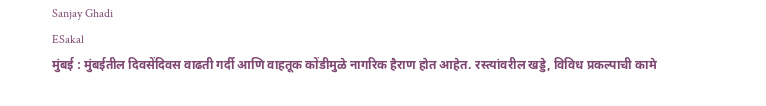Sanjay Ghadi
ESakal
मुंबई : मुंबईतील दिवसेंदिवस वाढती गर्दी आणि वाहतूक कोंडीमुळे नागरिक हैराण होत आहेत. रस्त्यांवरील खड्डे, विविध प्रकल्पाची कामे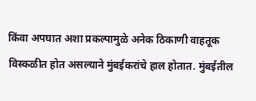किंवा अपघात अशा प्रकल्पामुळे अनेक ठिकाणी वाहतूक विस्कळीत होत असल्याने मुंबईकरांचे हाल होतात. मुंबईतील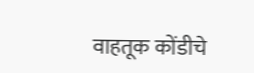वाहतूक कोंडीचे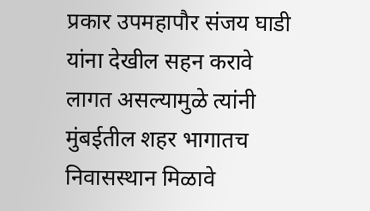प्रकार उपमहापौर संजय घाडी यांना देखील सहन करावे लागत असल्यामुळे त्यांनी मुंबईतील शहर भागातच निवासस्थान मिळावे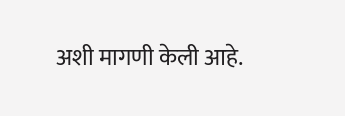अशी मागणी केली आहे.